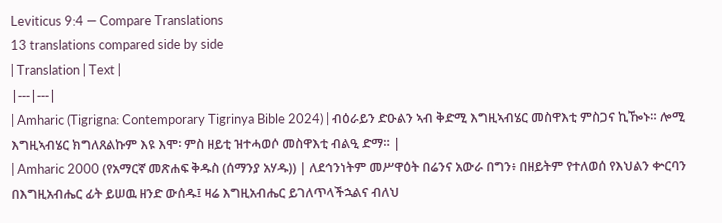Leviticus 9:4 — Compare Translations
13 translations compared side by side
| Translation | Text |
|---|---|
| Amharic (Tigrigna: Contemporary Tigrinya Bible 2024) | ብዕራይን ድዑልን ኣብ ቅድሚ እግዚኣብሄር መስዋእቲ ምስጋና ኪዀኑ። ሎሚ እግዚኣብሄር ክግለጸልኩም እዩ እሞ፡ ምስ ዘይቲ ዝተሓወሶ መስዋእቲ ብልዒ ድማ። |
| Amharic 2000 (የአማርኛ መጽሐፍ ቅዱስ (ሰማንያ አሃዱ)) | ለደኅንነትም መሥዋዕት በሬንና አውራ በግን፥ በዘይትም የተለወሰ የእህልን ቍርባን በእግዚአብሔር ፊት ይሠዉ ዘንድ ውሰዱ፤ ዛሬ እግዚአብሔር ይገለጥላችኋልና ብለህ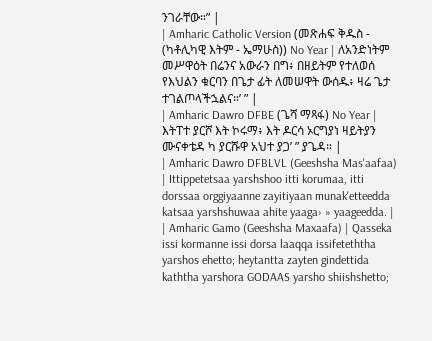ንገራቸው።” |
| Amharic Catholic Version (መጽሐፍ ቅዱስ - (ካቶሊካዊ እትም - ኤማሁስ)) No Year | ለአንድነትም መሥዋዕት በሬንና አውራን በግ፥ በዘይትም የተለወሰ የእህልን ቁርባን በጌታ ፊት ለመሠዋት ውሰዱ፥ ዛሬ ጌታ ተገልጦላችኋልና።’ ” |
| Amharic Dawro DFBE (ጌሻ ማጻፋ) No Year | እትፐተ ያርሾ እት ኮሩማ፥ እት ዶርሳ ኦርግያነ ዛይትያን ሙናቀቴዳ ካ ያርሹዋ አህተ ያጋ’ ” ያጌዳ። |
| Amharic Dawro DFBLVL (Geeshsha Mas'aafaa) | Ittippetetsaa yarshshoo itti korumaa, itti dorssaa orggiyaanne zayitiyaan munak'etteedda katsaa yarshshuwaa ahite yaaga› » yaageedda. |
| Amharic Gamo (Geeshsha Maxaafa) | Qasseka issi kormanne issi dorsa laaqqa issifeteththa yarshos ehetto; heytantta zayten gindettida kaththa yarshora GODAAS yarsho shiishshetto;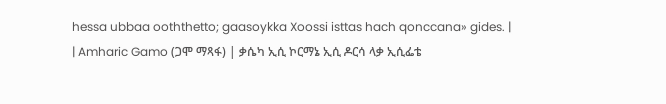hessa ubbaa ooththetto; gaasoykka Xoossi isttas hach qonccana» gides. |
| Amharic Gamo (ጋሞ ማጻፋ) | ቃሴካ ኢሲ ኮርማኔ ኢሲ ዶርሳ ላቃ ኢሲፌቴ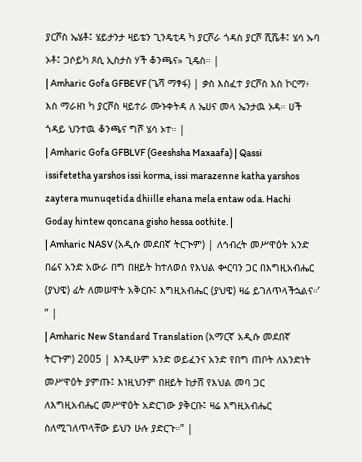ያርሾስ ኤሄቶ፤ ሄይታንታ ዛይቴን ጊንዴቲዳ ካ ያርሾራ ጎዳስ ያርሾ ሺሼቶ፤ ሄሳ ኡባ ኦቶ፤ ጋሶይካ ጾሲ ኢስታስ ሃች ቆንጫና» ጊዴስ። |
| Amharic Gofa GFBEVF (ጌሻ ማፃፋ) | ቃስ እስፈተ ያርሾስ እስ ኮርማ፥ እስ ማራዘነ ካ ያርሾስ ዛይተራ ሙኑቀትዳ ለ ኤሀና መላ ኤንታዉ ኦዳ። ሀች ጎዳይ ህንተዉ ቆንጫና ግሾ ሄሳ ኦተ። |
| Amharic Gofa GFBLVF (Geeshsha Maxaafa) | Qassi issifetetha yarshos issi korma, issi marazenne katha yarshos zaytera munuqetida dhiille ehana mela entaw oda. Hachi Goday hintew qoncana gisho hessa oothite. |
| Amharic NASV (አዲሱ መደበኛ ትርጒም) | ለኅብረት መሥዋዕት አንድ በሬና አንድ አውራ በግ በዘይት ከተለወሰ የእህል ቍርባን ጋር በእግዚአብሔር (ያህዌ) ፊት ለመሠዋት አቅርቡ፤ እግዚአብሔር (ያህዌ) ዛሬ ይገለጥላችኋልና።’ ” |
| Amharic New Standard Translation (አማርኛ አዲሱ መደበኛ ትርጉም) 2005 | እንዲሁም አንድ ወይፈንና አንድ የበግ ጠቦት ለአንድነት መሥዋዕት ያምጡ፤ እነዚህንም በዘይት ከታሸ የእህል መባ ጋር ለእግዚአብሔር መሥዋዕት አድርገው ያቅርቡ፤ ዛሬ እግዚአብሔር ስለሚገለጥላቸው ይህን ሁሉ ያድርጉ።” |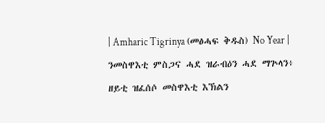| Amharic Tigrinya (መፅሓፍ ቅዱስ) No Year | ንመስዋእቲ ምስጋና ሓደ ዝራብዕን ሓደ ማጕላን፥ ዘይቲ ዝፈሰሶ መስዋእቲ እኽልን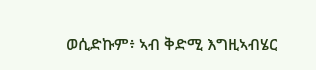ወሲድኩም፥ ኣብ ቅድሚ እግዚኣብሄር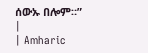ሰውኡ በሎም።” |
| Amharic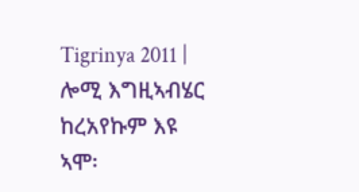Tigrinya 2011 | ሎሚ እግዚኣብሄር ከረአየኩም እዩ ኣሞ፡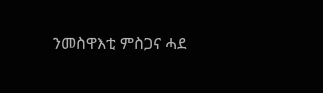ንመስዋእቲ ምስጋና ሓደ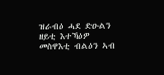ዝራብዕ ሓደ ድዑልን ዘይቲ እተኻዕዎ መስዋእቲ ብልዕን ኣብ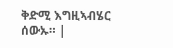ቅድሚ እግዚኣብሄር ሰውኡ። |